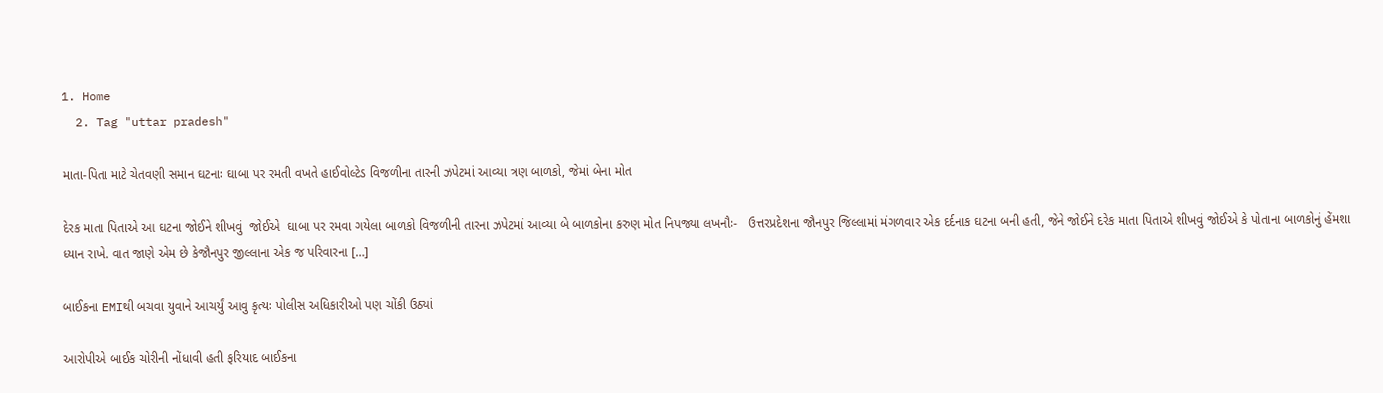1. Home
  2. Tag "uttar pradesh"

માતા-પિતા માટે ચેતવણી સમાન ઘટનાઃ ઘાબા પર રમતી વખતે હાઈવોલ્ટેડ વિજળીના તારની ઝપેટમાં આવ્યા ત્રણ બાળકો, જેમાં બેના મોત

દેરક માતા પિતાએ આ ઘટના જોઈને શીખવું  જોઈએ  ઘાબા પર રમવા ગયેલા બાળકો વિજળીની તારના ઝપેટમાં આવ્યા બે બાળકોના કરુણ મોત નિપજ્યા લખનૌઃ-   ઉત્તરપ્રદેશના જૌનપુર જિલ્લામાં મંગળવાર એક દર્દનાક ઘટના બની હતી, જેને જોઈને દરેક માતા પિતાએ શીખવું જોઈએ કે પોતાના બાળકોનું હેંમશા ધ્યાન રાખે. વાત જાણે એમ છે કેજૌનપુર જીલ્લાના એક જ પરિવારના […]

બાઈકના EMIથી બચવા યુવાને આચર્યું આવુ કૃત્યઃ પોલીસ અધિકારીઓ પણ ચોંકી ઉઠ્યાં

આરોપીએ બાઈક ચોરીની નોંધાવી હતી ફરિયાદ બાઈકના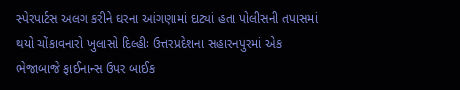સ્પેરપાર્ટસ અલગ કરીને ઘરના આંગણામાં દાટ્યાં હતા પોલીસની તપાસમાં થયો ચોંકાવનારો ખુલાસો દિલ્હીઃ ઉત્તરપ્રદેશના સહારનપુરમાં એક ભેજાબાજે ફાઈનાન્સ ઉપર બાઈક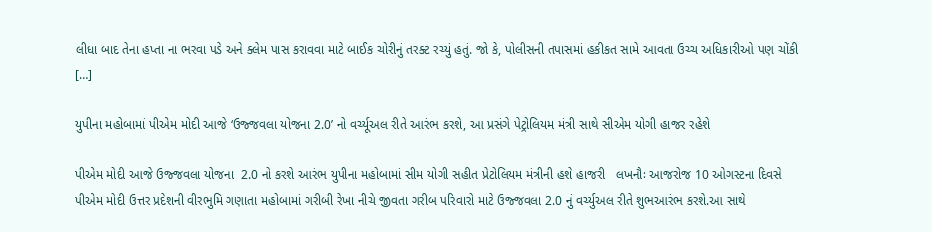લીધા બાદ તેના હપ્તા ના ભરવા પડે અને ક્લેમ પાસ કરાવવા માટે બાઈક ચોરીનું તરક્ટ રચ્યું હતું. જો કે, પોલીસની તપાસમાં હકીકત સામે આવતા ઉચ્ચ અધિકારીઓ પણ ચોંકી […]

યુપીના મહોબામાં પીએમ મોદી આજે ‘ઉજ્જવલા યોજના 2.0’ નો વર્ચ્યૂઅલ રીતે આરંભ કરશે, આ પ્રસંગે પેટ્રોલિયમ મંત્રી સાથે સીએમ યોગી હાજર રહેશે

પીએમ મોદી આજે ઉજ્જવલા યોજના  2.0 નો કરશે આરંભ યુપીના મહોબામાં સીમ યોગી સહીત પ્રેટોલિયમ મંત્રીની હશે હાજરી   લખનૌઃ આજરોજ 10 ઓગસ્ટના દિવસે પીએમ મોદી ઉત્તર પ્રદેશની વીરભુમિ ગણાતા મહોબામાં ગરીબી રેખા નીચે જીવતા ગરીબ પરિવારો માટે ઉજ્જવલા 2.0 નું વર્ચ્યુઅલ રીતે શુભઆરંભ કરશે.આ સાથે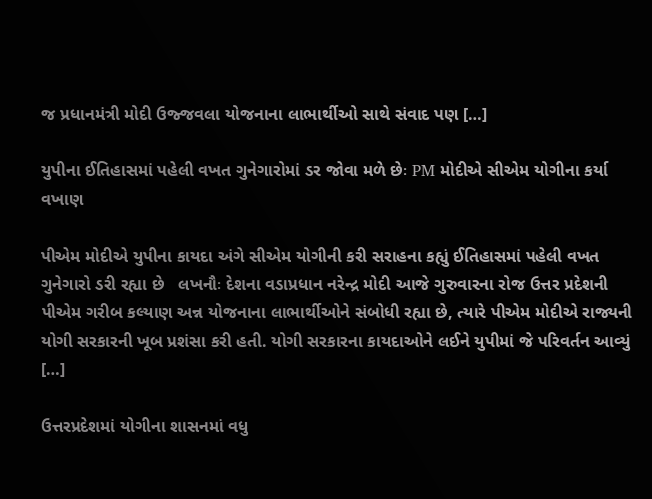જ પ્રધાનમંત્રી મોદી ઉજ્જવલા યોજનાના લાભાર્થીઓ સાથે સંવાદ પણ […]

યુપીના ઈતિહાસમાં પહેલી વખત ગુનેગારોમાં ડર જોવા મળે છેઃ PM મોદીએ સીએમ યોગીના કર્યા વખાણ

પીએમ મોદીએ યુપીના કાયદા અંગે સીએમ યોગીની કરી સરાહના કહ્યું ઈતિહાસમાં પહેલી વખત ગુનેગારો ડરી રહ્યા છે   લખનૌઃ દેશના વડાપ્રધાન નરેન્દ્ર મોદી આજે ગુરુવારના રોજ ઉત્તર પ્રદેશની પીએમ ગરીબ કલ્યાણ અન્ન યોજનાના લાભાર્થીઓને સંબોધી રહ્યા છે, ત્યારે પીએમ મોદીએ રાજ્યની યોગી સરકારની ખૂબ પ્રશંસા કરી હતી. યોગી સરકારના કાયદાઓને લઈને યુપીમાં જે પરિવર્તન આવ્યું […]

ઉત્તરપ્રદેશમાં યોગીના શાસનમાં વધુ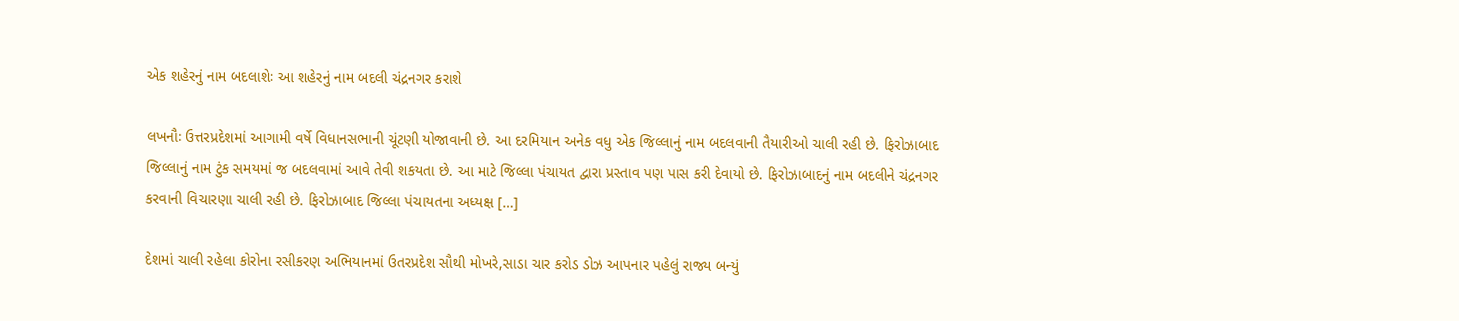એક શહેરનું નામ બદલાશેઃ આ શહેરનું નામ બદલી ચંદ્રનગર કરાશે

લખનૌઃ ઉત્તરપ્રદેશમાં આગામી વર્ષે વિધાનસભાની ચૂંટણી યોજાવાની છે. આ દરમિયાન અનેક વધુ એક જિલ્લાનું નામ બદલવાની તૈયારીઓ ચાલી રહી છે. ફિરોઝાબાદ જિલ્લાનું નામ ટુંક સમયમાં જ બદલવામાં આવે તેવી શકયતા છે. આ માટે જિલ્લા પંચાયત દ્વારા પ્રસ્તાવ પણ પાસ કરી દેવાયો છે. ફિરોઝાબાદનું નામ બદલીને ચંદ્રનગર કરવાની વિચારણા ચાલી રહી છે. ફિરોઝાબાદ જિલ્લા પંચાયતના અધ્યક્ષ […]

દેશમાં ચાલી રહેલા કોરોના રસીકરણ અભિયાનમાં ઉતરપ્રદેશ સૌથી મોખરે,સાડા ચાર કરોડ ડોઝ આપનાર પહેલું રાજ્ય બન્યું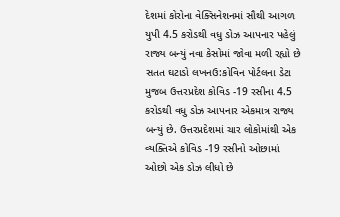દેશમાં કોરોના વેક્સિનેશનમાં સૌથી આગળ યુપી 4.5 કરોડથી વધુ ડોઝ આપનાર પહેલું રાજ્ય બન્યું નવા કેસોમાં જોવા મળી રહ્યો છે સતત ઘટાડો લખનઉ:કોવિન પોર્ટલના ડેટા મુજબ ઉત્તરપ્રદેશ કોવિડ -19 રસીના 4.5 કરોડથી વધુ ડોઝ આપનાર એકમાત્ર રાજ્ય બન્યું છે. ઉત્તરપ્રદેશમાં ચાર લોકોમાંથી એક વ્યક્તિએ કોવિડ -19 રસીનો ઓછામાં ઓછો એક ડોઝ લીધો છે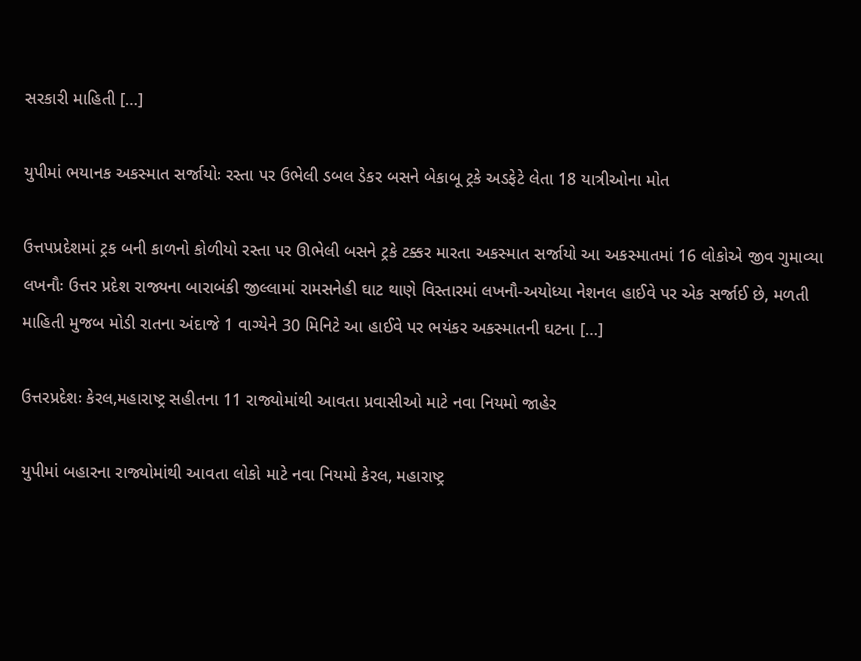સરકારી માહિતી […]

યુપીમાં ભયાનક અકસ્માત સર્જાયોઃ રસ્તા પર ઉભેલી ડબલ ડેકર બસને બેકાબૂ ટ્રકે અડફેટે લેતા 18 યાત્રીઓના મોત

ઉત્તપપ્રદેશમાં ટ્રક બની કાળનો કોળીયો રસ્તા પર ઊભેલી બસને ટ્રકે ટક્કર મારતા અકસ્માત સર્જાયો આ અકસ્માતમાં 16 લોકોએ જીવ ગુમાવ્યા   લખનૌઃ ઉત્તર પ્રદેશ રાજ્યના બારાબંકી જીલ્લામાં રામસનેહી ઘાટ થાણે વિસ્તારમાં લખનૌ-અયોધ્યા નેશનલ હાઈવે પર એક સર્જાઈ છે, મળતી માહિતી મુજબ મોડી રાતના અંદાજે 1 વાગ્યેને 30 મિનિટે આ હાઈવે પર ભયંકર અકસ્માતની ઘટના […]

ઉત્તરપ્રદેશઃ કેરલ,મહારાષ્ટ્ર સહીતના 11 રાજ્યોમાંથી આવતા પ્રવાસીઓ માટે નવા નિયમો જાહેર

યુપીમાં બહારના રાજ્યોમાંથી આવતા લોકો માટે નવા નિયમો કેરલ, મહારાષ્ટ્ર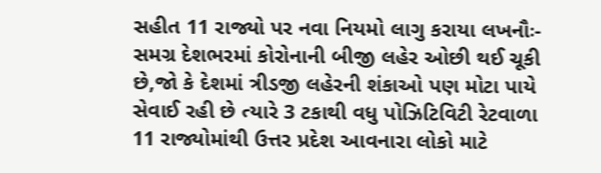સહીત 11 રાજ્યો પર નવા નિયમો લાગુ કરાયા લખનૌઃ- સમગ્ર દેશભરમાં કોરોનાની બીજી લહેર ઓછી થઈ ચૂકી છે,જો કે દેશમાં ત્રીડજી લહેરની શંકાઓ પણ મોટા પાયે સેવાઈ રહી છે ત્યારે 3 ટકાથી વધુ પોઝિટિવિટી રેટવાળા 11 રાજ્યોમાંથી ઉત્તર પ્રદેશ આવનારા લોકો માટે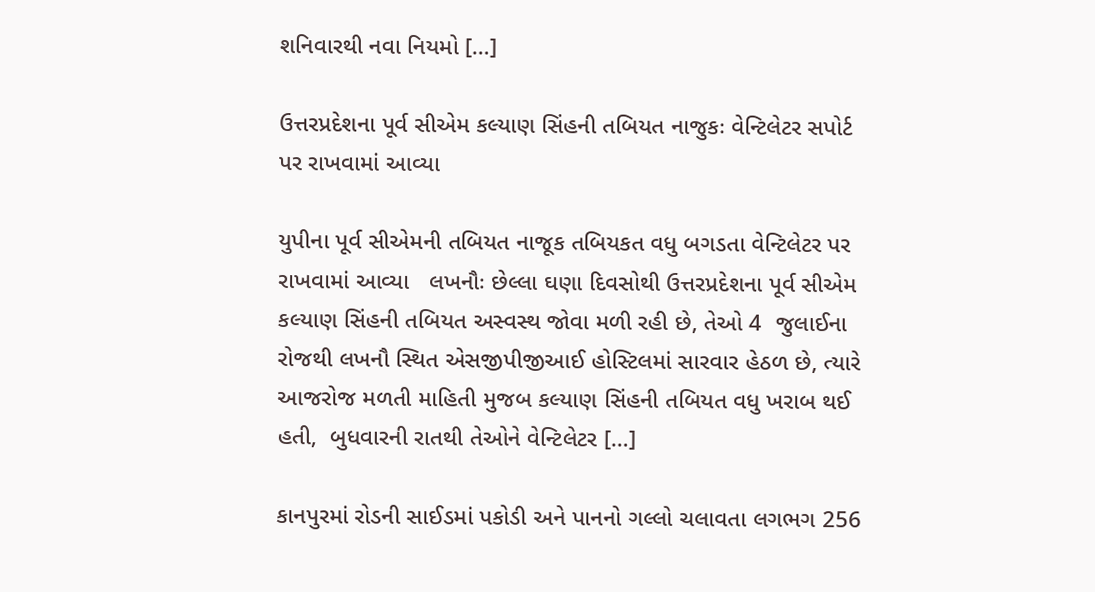શનિવારથી નવા નિયમો […]

ઉત્તરપ્રદેશના પૂર્વ સીએમ કલ્યાણ સિંહની તબિયત નાજુકઃ વેન્ટિલેટર સપોર્ટ  પર રાખવામાં આવ્યા

યુપીના પૂર્વ સીએમની તબિયત નાજૂક તબિયકત વધુ બગડતા વેન્ટિલેટર પર રાખવામાં આવ્યા   લખનૌઃ છેલ્લા ઘણા દિવસોથી ઉત્તરપ્રદેશના પૂર્વ સીએમ કલ્યાણ સિંહની તબિયત અસ્વસ્થ જોવા મળી રહી છે, તેઓ 4  જુલાઈના રોજથી લખનૌ સ્થિત એસજીપીજીઆઈ હોસ્ટિલમાં સારવાર હેઠળ છે, ત્યારે આજરોજ મળતી માહિતી મુજબ કલ્યાણ સિંહની તબિયત વધુ ખરાબ થઈ હતી,  બુધવારની રાતથી તેઓને વેન્ટિલેટર […]

કાનપુરમાં રોડની સાઈડમાં પકોડી અને પાનનો ગલ્લો ચલાવતા લગભગ 256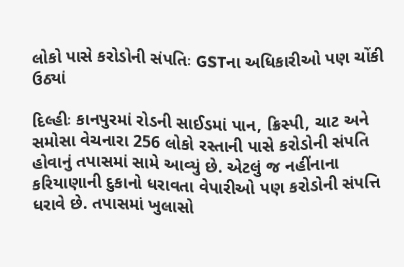લોકો પાસે કરોડોની સંપતિઃ GSTના અધિકારીઓ પણ ચોંકી ઉઠ્યાં

દિલ્હીઃ કાનપુરમાં રોડની સાઈડમાં પાન, ક્રિસ્પી, ચાટ અને સમોસા વેચનારા 256 લોકો રસ્તાની પાસે કરોડોની સંપતિ હોવાનું તપાસમાં સામે આવ્યું છે. એટલું જ નહીંનાના કરિયાણાની દુકાનો ધરાવતા વેપારીઓ પણ કરોડોની સંપત્તિ ધરાવે છે. તપાસમાં ખુલાસો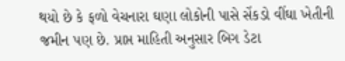થયો છે કે ફળો વેચનારા ઘણા લોકોની પાસે સેંકડો વીંઘા ખેતીની જમીન પણ છે. પ્રાપ્ત માહિતી અનુસાર બિગ ડેટા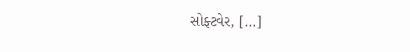સોફ્ટવેર, […]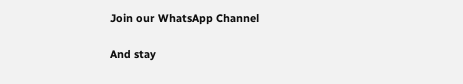Join our WhatsApp Channel

And stay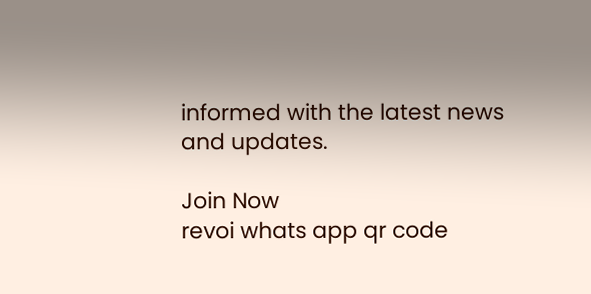informed with the latest news and updates.

Join Now
revoi whats app qr code